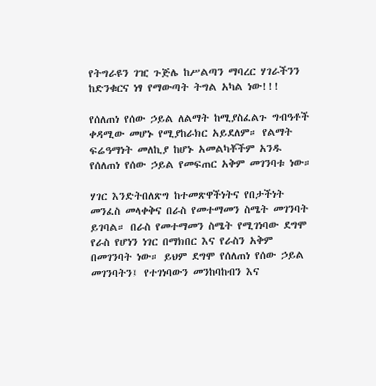የትግራዩን ገዢ ጉጅሌ ከሥልጣን ማባረር ሃገራችንን ከድንቁርና ነፃ የማውጣት ትግል አካል ነው!!!

የሰለጠነ የሰው ኃይል ለልማት ከሚያስፈልጉ ግብዓቶች ቀዳሚው መሆኑ የሚያከራክር አይደለም። የልማት ፍሬዓማነት መለኪያ ከሆኑ አመልካቾችም አንዱ የሰለጠነ የሰው ኃይል የመፍጠር አቅም መገንባቱ ነው።

ሃገር እንድትበለጽግ ከተመጽዋችነትና የበታችነት መንፈስ መላቀቅና በራስ የመተማመን ስሜት መገንባት ይገባል። በራስ የመተማመን ስሜት የሚገነባው ደግሞ የራስ የሆነን ነገር በማክበር እና የራስን አቅም በመገንባት ነው። ይህም ደግሞ የሰለጠነ የሰው ኃይል መገንባትን፤ የተገነባውን መንከባከብን እና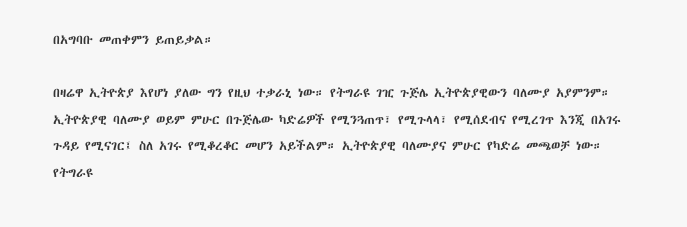በአግባቡ መጠቀምን ይጠይቃል።

በዛሬዋ ኢትዮጵያ እየሆነ ያለው ግን የዚህ ተቃራኒ ነው። የትግራዩ ገዢ ጉጅሌ ኢትዮጵያዊውን ባለሙያ አያምንም። ኢትዮጵያዊ ባለሙያ ወይም ምሁር በጉጅሌው ካድሬዎች የሚንጓጠጥ፣ የሚጉላላ፣ የሚሰደብና የሚረገጥ እንጂ በአገሩ ጉዳይ የሚናገር፤ ስለ አገሩ የሚቆረቆር መሆን አይችልም። ኢትዮጵያዊ ባለሙያና ምሁር የካድሬ መጫወቻ ነው። የትግራዩ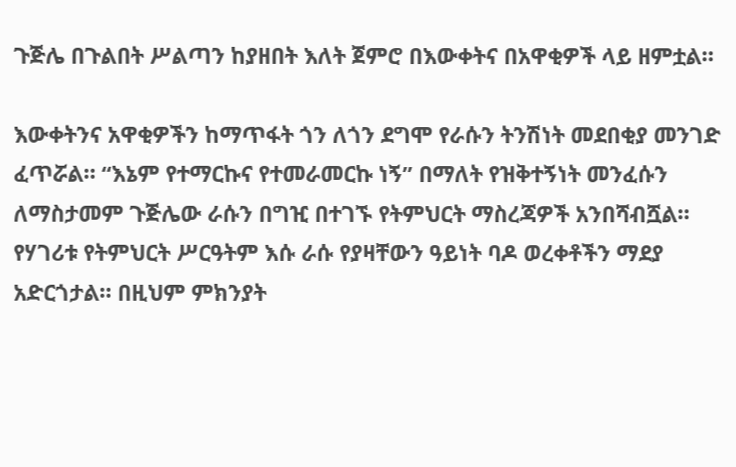ጉጅሌ በጉልበት ሥልጣን ከያዘበት እለት ጀምሮ በእውቀትና በአዋቂዎች ላይ ዘምቷል።

እውቀትንና አዋቂዎችን ከማጥፋት ጎን ለጎን ደግሞ የራሱን ትንሽነት መደበቂያ መንገድ ፈጥሯል። “እኔም የተማርኩና የተመራመርኩ ነኝ” በማለት የዝቅተኝነት መንፈሱን ለማስታመም ጉጅሌው ራሱን በግዢ በተገኙ የትምህርት ማስረጃዎች አንበሻብሿል። የሃገሪቱ የትምህርት ሥርዓትም እሱ ራሱ የያዛቸውን ዓይነት ባዶ ወረቀቶችን ማደያ አድርጎታል። በዚህም ምክንያት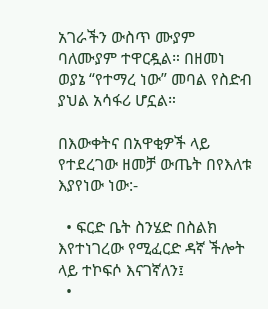አገራችን ውስጥ ሙያም ባለሙያም ተዋርዷል። በዘመነ ወያኔ “የተማረ ነው” መባል የስድብ ያህል አሳፋሪ ሆኗል።

በእውቀትና በአዋቂዎች ላይ የተደረገው ዘመቻ ውጤት በየእለቱ እያየነው ነው:-

  • ፍርድ ቤት ስንሄድ በስልክ እየተነገረው የሚፈርድ ዳኛ ችሎት ላይ ተኮፍሶ እናገኛለን፤
  •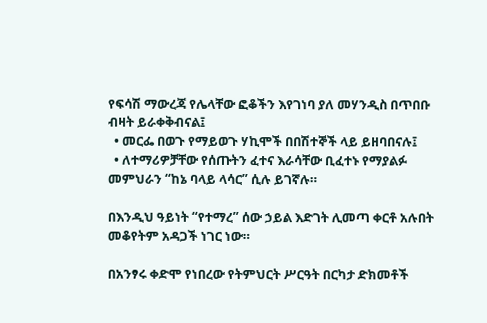የፍሳሽ ማውረጃ የሌላቸው ፎቆችን እየገነባ ያለ መሃንዲስ በጥበቡ ብዛት ይራቀቅብናል፤
  • መርፌ በወጉ የማይወጉ ሃኪሞች በበሽተኞች ላይ ይዘባበናሉ፤
  • ለተማሪዎቻቸው የሰጡትን ፈተና እራሳቸው ቢፈተኑ የማያልፉ መምህራን “ከኔ ባላይ ላሳር” ሲሉ ይገኛሉ።

በእንዲህ ዓይነት “የተማረ” ሰው ኃይል እድገት ሊመጣ ቀርቶ አሉበት መቆየትም አዳጋች ነገር ነው።

በአንፃሩ ቀድሞ የነበረው የትምህርት ሥርዓት በርካታ ድክመቶች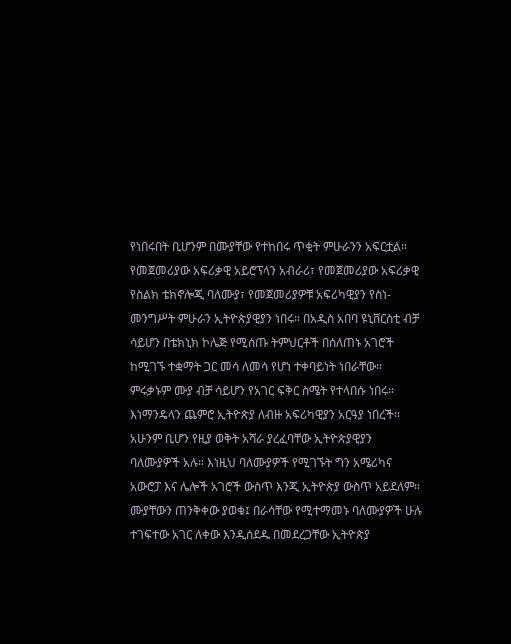የነበሩበት ቢሆንም በሙያቸው የተከበሩ ጥቂት ምሁራንን አፍርቷል። የመጀመሪያው አፍሪቃዊ አይሮፕላን አብራሪ፣ የመጀመሪያው አፍሪቃዊ የስልክ ቴክኖሎጂ ባለሙያ፣ የመጀመሪያዎቹ አፍሪካዊያን የስነ-መንግሥት ምሁራን ኢትዮጵያዊያን ነበሩ። በአዲስ አበባ ዩኒቨርስቲ ብቻ ሳይሆን በቴክኒክ ኮሌጅ የሚሰጡ ትምህርቶች በሰለጠኑ አገሮች ከሚገኙ ተቋማት ጋር መሳ ለመሳ የሆነ ተቀባይነት ነበራቸው። ምሩቃኑም ሙያ ብቻ ሳይሆን የአገር ፍቅር ስሜት የተላበሱ ነበሩ። እነማንዴላን ጨምሮ ኢትዮጵያ ለብዙ አፍሪካዊያን አርዓያ ነበረች። አሁንም ቢሆን የዚያ ወቅት አሻራ ያረፈባቸው ኢትዮጵያዊያን ባለሙያዎች አሉ። እነዚህ ባለሙያዎች የሚገኙት ግን አሜሪካና አውሮፓ እና ሌሎች አገሮች ውስጥ እንጂ ኢትዮጵያ ውስጥ አይደለም። ሙያቸውን ጠንቅቀው ያወቁ፤ በራሳቸው የሚተማመኑ ባለሙያዎች ሁሉ ተገፍተው አገር ለቀው እንዲሰደዱ በመደረጋቸው ኢትዮጵያ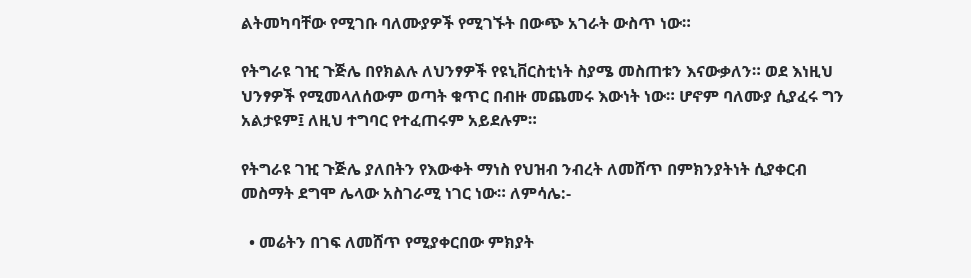ልትመካባቸው የሚገቡ ባለሙያዎች የሚገኙት በውጭ አገራት ውስጥ ነው።

የትግራዩ ገዢ ጉጅሌ በየክልሉ ለህንፃዎች የዩኒቨርስቲነት ስያሜ መስጠቱን እናውቃለን። ወደ እነዚህ ህንፃዎች የሚመላለሰውም ወጣት ቁጥር በብዙ መጨመሩ እውነት ነው። ሆኖም ባለሙያ ሲያፈሩ ግን አልታዩም፤ ለዚህ ተግባር የተፈጠሩም አይደሉም።

የትግራዩ ገዢ ጉጅሌ ያለበትን የእውቀት ማነስ የህዝብ ንብረት ለመሸጥ በምክንያትነት ሲያቀርብ መስማት ደግሞ ሌላው አስገራሚ ነገር ነው። ለምሳሌ:-

  • መሬትን በገፍ ለመሸጥ የሚያቀርበው ምክያት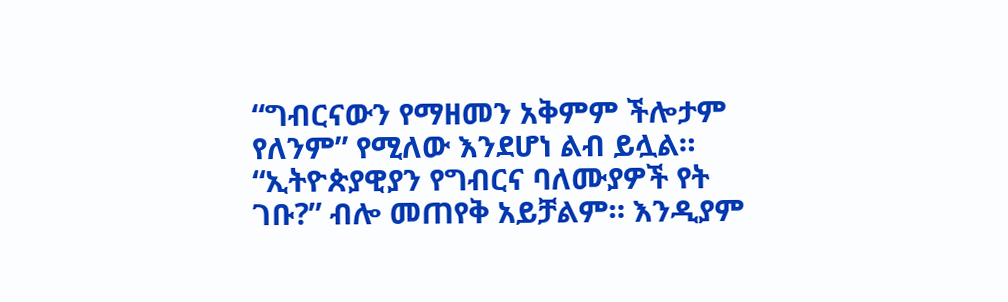“ግብርናውን የማዘመን አቅምም ችሎታም የለንም” የሚለው እንደሆነ ልብ ይሏል። “ኢትዮጵያዊያን የግብርና ባለሙያዎች የት ገቡ?” ብሎ መጠየቅ አይቻልም። እንዲያም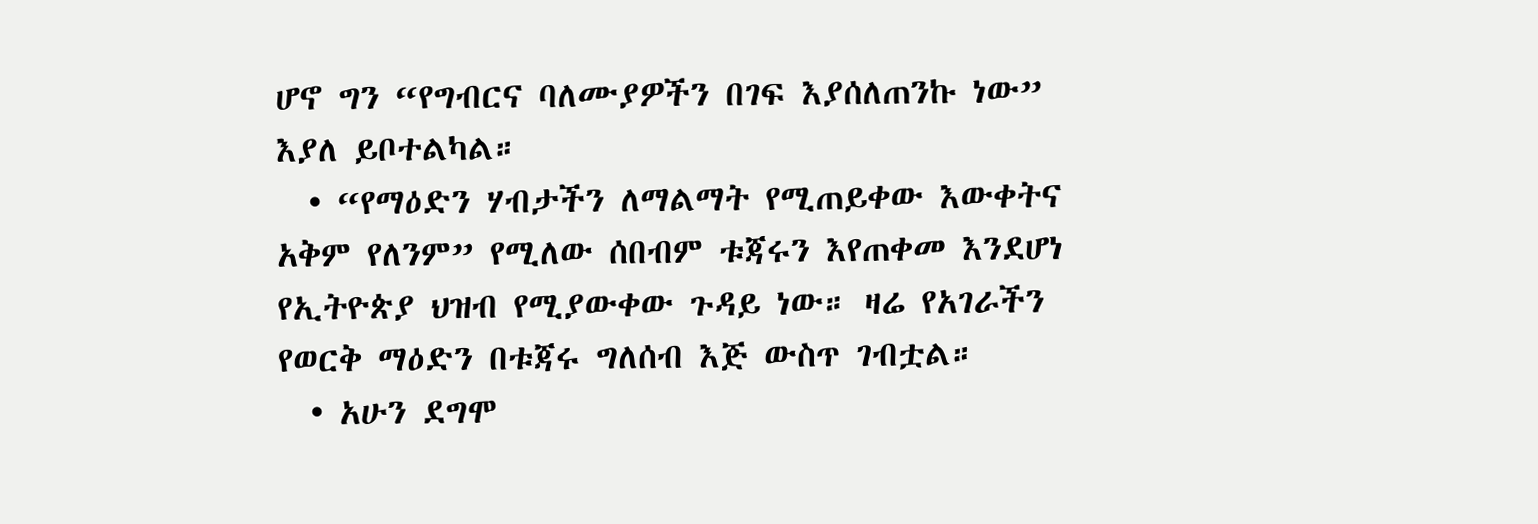ሆኖ ግን “የግብርና ባለሙያዎችን በገፍ እያሰለጠንኩ ነው” እያለ ይቦተልካል።
  • “የማዕድን ሃብታችን ለማልማት የሚጠይቀው እውቀትና አቅም የለንም” የሚለው ሰበብም ቱጃሩን እየጠቀመ እንደሆነ የኢትዮጵያ ህዝብ የሚያውቀው ጉዳይ ነው። ዛሬ የአገራችን የወርቅ ማዕድን በቱጃሩ ግለሰብ እጅ ውስጥ ገብቷል።
  • አሁን ደግሞ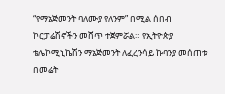“የማኔጅመንት ባለሙያ የለንም” በሚል ሰበብ ኮርፓሬሽኖችን መሸጥ ተጀምሯል። የኢትዮጵያ ቴሌኮሚኒኬሽን ማኔጅመንት ለፈረንሳይ ኩባንያ መሰጠቱ በመሬት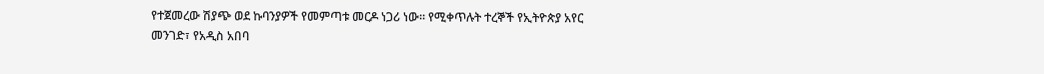የተጀመረው ሽያጭ ወደ ኩባንያዎች የመምጣቱ መርዶ ነጋሪ ነው። የሚቀጥሉት ተረኞች የኢትዮጵያ አየር መንገድ፣ የአዲስ አበባ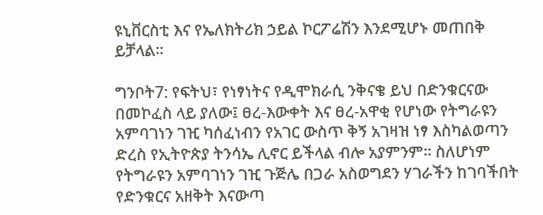ዩኒቨርስቲ እና የኤለክትሪክ ኃይል ኮርፖሬሽን እንደሚሆኑ መጠበቅ ይቻላል።

ግንቦት7: የፍትህ፣ የነፃነትና የዲሞክራሲ ንቅናቄ ይህ በድንቁርናው በመኮፈስ ላይ ያለው፤ ፀረ-እውቀት እና ፀረ-አዋቂ የሆነው የትግራዩን አምባገነን ገዢ ካሰፈነብን የአገር ውስጥ ቅኝ አገዛዝ ነፃ እስካልወጣን ድረስ የኢትዮጵያ ትንሳኤ ሊኖር ይችላል ብሎ አያምንም። ስለሆነም የትግራዩን አምባገነን ገዢ ጉጅሌ በጋራ አስወግደን ሃገራችን ከገባችበት የድንቁርና አዘቅት እናውጣ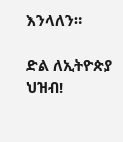እንላለን።

ድል ለኢትዮጵያ ህዝብ!